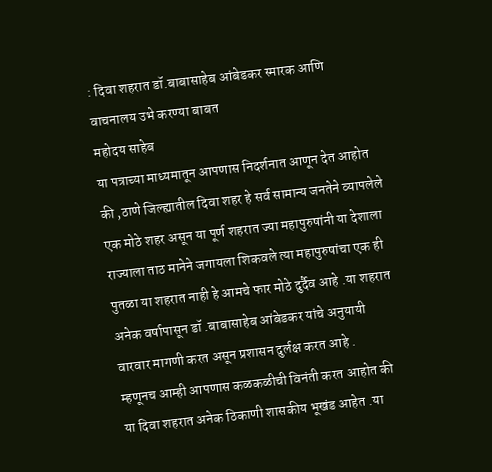: दिवा शहरात डॉ.बाबासाहेब आंबेडकर स्मारक आणि वाचनालय उभे करण्या बाबत
महोदय साहेब
या पत्राच्या माध्यमातून आपणास निदर्शनात आणून देत आहोत की ,ठाणे जिल्ह्यातील दिवा शहर हे सर्व सामान्य जनतेने व्यापलेले एक मोठे शहर असून या पूर्ण शहरात ज्या महापुरुषांनी या देशाला राज्याला ताठ मानेने जगायला शिकवले त्या महापुरुषांचा एक ही पुतळा या शहरात नाही हे आमचे फार मोठे दुर्दैव आहे .या शहरात अनेक वर्षापासून डॉ .बाबासाहेब आंबेडकर यांचे अनुयायी वारवार मागणी करत असून प्रशासन दुर्लक्ष करत आहे .
म्हणूनच आम्ही आपणास कळकळीची विनंती करत आहोत की या दिवा शहरात अनेक ठिकाणी शासकीय भूखंड आहेत .या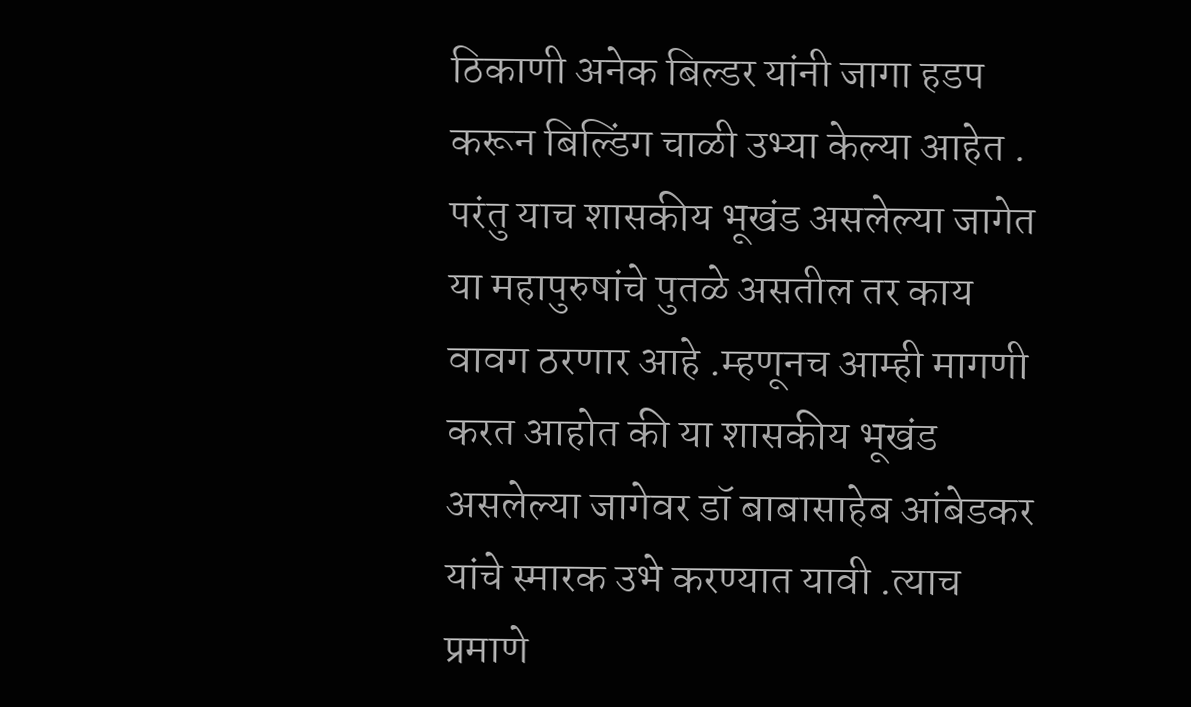ठिकाणी अनेक बिल्डर यांनी जागा हडप करून बिल्डिंग चाळी उभ्या केल्या आहेत . परंतु याच शासकीय भूखंड असलेल्या जागेत या महापुरुषांचे पुतळे असतील तर काय वावग ठरणार आहे .म्हणूनच आम्ही मागणी करत आहोत की या शासकीय भूखंड असलेल्या जागेवर डॉ बाबासाहेब आंबेडकर यांचे स्मारक उभे करण्यात यावी .त्याच प्रमाणे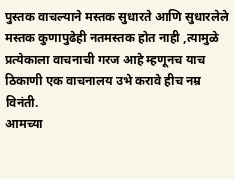पुस्तक वाचल्याने मस्तक सुधारते आणि सुधारलेले मस्तक कुणापुढेही नतमस्तक होत नाही ,त्यामुळे प्रत्येकाला वाचनाची गरज आहे म्हणूनच याच ठिकाणी एक वाचनालय उभे करावे हीच नम्र विनंती.
आमच्या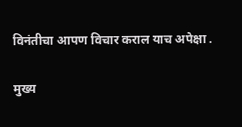विनंतीचा आपण विचार कराल याच अपेक्षा .

मुख्य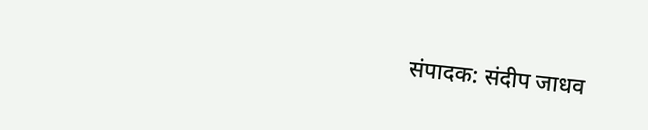संपादक: संदीप जाधव